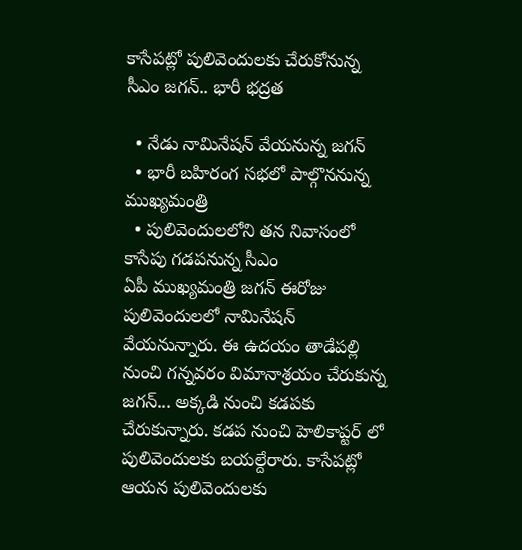కాసేపట్లో పులివెందులకు చేరుకోనున్న సీఎం జగన్.. భారీ భద్రత

  • నేడు నామినేషన్ వేయనున్న జగన్
  • భారీ బహిరంగ సభలో పాల్గొననున్న ముఖ్యమంత్రి
  • పులివెందులలోని తన నివాసంలో కాసేపు గడపనున్న సీఎం
ఏపీ ముఖ్యమంత్రి జగన్ ఈరోజు పులివెందులలో నామినేషన్ వేయనున్నారు. ఈ ఉదయం తాడేపల్లి నుంచి గన్నవరం విమానాశ్రయం చేరుకున్న జగన్... అక్కడి నుంచి కడపకు చేరుకున్నారు. కడప నుంచి హెలికాప్టర్ లో పులివెందులకు బయల్దేరారు. కాసేపట్లో ఆయన పులివెందులకు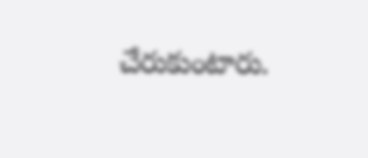చేరుకుంటారు.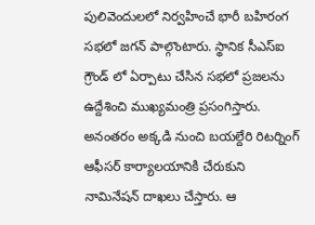పులివెందులలో నిర్వహించే భారీ బహిరంగ సభలో జగన్ పాల్గొంటారు. స్థానిక సీఎస్ఐ గ్రౌండ్ లో ఏర్పాటు చేసిన సభలో ప్రజలను ఉద్దేశించి ముఖ్యమంత్రి ప్రసంగిస్తారు. అనంతరం అక్కడి నుంచి బయల్దేరి రిటర్నింగ్ ఆఫీసర్ కార్యాలయానికి చేరుకుని నామినేషన్ దాఖలు చేస్తారు. ఆ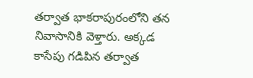తర్వాత భాకరాపురంలోని తన నివాసానికి వెళ్తారు. అక్కడ కాసేపు గడిపిన తర్వాత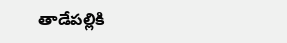తాడేపల్లికి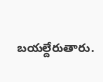బయల్దేరుతారు.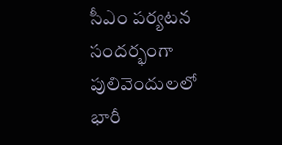సీఎం పర్యటన సందర్భంగా పులివెందులలో భారీ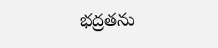భద్రతను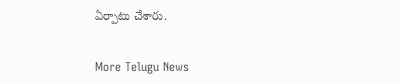ఏర్పాటు చేశారు.


More Telugu News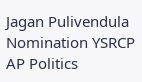Jagan Pulivendula Nomination YSRCP AP Politics